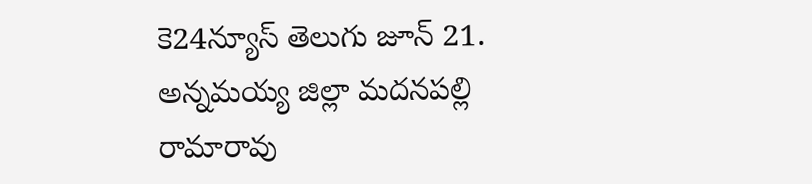కె24న్యూస్ తెలుగు జూన్ 21. అన్నమయ్య జిల్లా మదనపల్లి రామారావు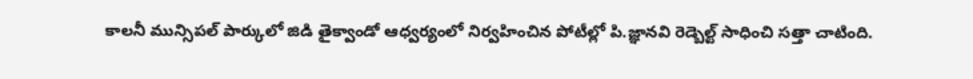కాలనీ మున్సిపల్ పార్కులో జిడి తైక్వాండో ఆధ్వర్యంలో నిర్వహించిన పోటీల్లో పి.జ్ఞానవి రెడ్బెల్ట్ సాధించి సత్తా చాటింది.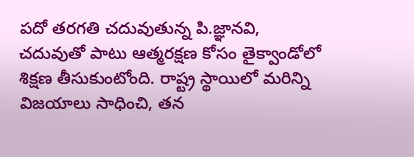పదో తరగతి చదువుతున్న పి.జ్ఞానవి, చదువుతో పాటు ఆత్మరక్షణ కోసం తైక్వాండోలో శిక్షణ తీసుకుంటోంది. రాష్ట్ర స్థాయిలో మరిన్ని విజయాలు సాధించి, తన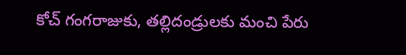కోచ్ గంగరాజుకు, తల్లిదండ్రులకు మంచి పేరు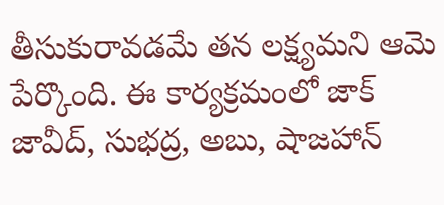తీసుకురావడమే తన లక్ష్యమని ఆమె పేర్కొంది. ఈ కార్యక్రమంలో జాక్ జావీద్, సుభద్ర, అబు, షాజహాన్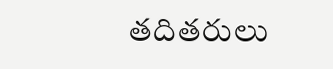తదితరులు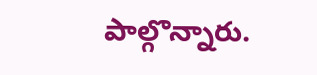పాల్గొన్నారు.